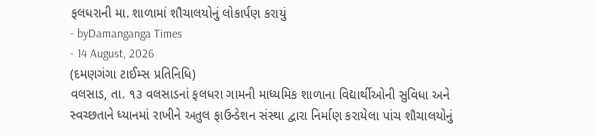ફલધરાની મા. શાળામાં શૌચાલયોનું લોકાર્પણ કરાયું
- byDamanganga Times
- 14 August, 2026
(દમણગંગા ટાઈમ્સ પ્રતિનિધિ)
વલસાડ, તા. ૧૩ વલસાડનાં ફલધરા ગામની માધ્યમિક શાળાના વિદ્યાર્થીઓની સુવિધા અને સ્વચ્છતાને ધ્યાનમાં રાખીને અતુલ ફાઉન્ડેશન સંસ્થા દ્વારા નિર્માણ કરાયેલા પાંચ શૌચાલયોનું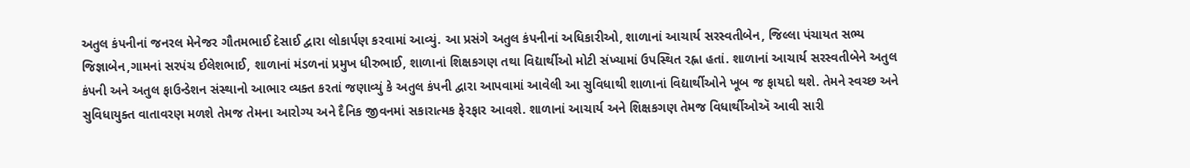અતુલ કંપનીનાં જનરલ મેનેજર ગૌતમભાઈ દેસાઈ દ્વારા લોકાર્પણ કરવામાં આવ્યું. આ પ્રસંગે અતુલ કંપનીનાં અધિકારીઓ, શાળાનાં આચાર્ય સરસ્વતીબેન, જિલ્લા પંચાયત સભ્ય જિજ્ઞાબેન,ગામનાં સરપંચ ઈલેશભાઈ, શાળાનાં મંડળનાં પ્રમુખ ધીરુભાઈ, શાળાનાં શિક્ષકગણ તથા વિદ્યાર્થીઓ મોટી સંખ્યામાં ઉપસ્થિત રહ્ના હતાં. શાળાનાં આચાર્ય સરસ્વતીબેને અતુલ કંપની અને અતુલ ફાઉન્ડેશન સંસ્થાનો આભાર વ્યક્ત કરતાં જણાવ્યું કે અતુલ કંપની દ્વારા આપવામાં આવેલી આ સુવિધાથી શાળાનાં વિદ્યાર્થીઓને ખૂબ જ ફાયદો થશે. તેમને સ્વચ્છ અને સુવિધાયુક્ત વાતાવરણ મળશે તેમજ તેમના આરોગ્ય અને દૈનિક જીવનમાં સકારાત્મક ફેરફાર આવશે. શાળાનાં આચાર્ય અને શિક્ષકગણ તેમજ વિધાર્થીઓઍ આવી સારી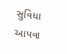સુવિધા આપવા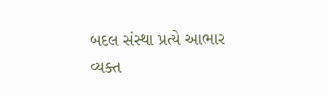બદલ સંસ્થા પ્રત્યે આભાર વ્યક્ત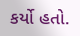કર્યો હતો.